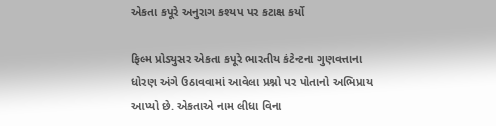એકતા કપૂરે અનુરાગ કશ્યપ પર કટાક્ષ કર્યો

ફિલ્મ પ્રોડ્યુસર એકતા કપૂરે ભારતીય કંટેન્ટના ગુણવત્તાના ધોરણ અંગે ઉઠાવવામાં આવેલા પ્રશ્નો પર પોતાનો અભિપ્રાય આપ્યો છે. એકતાએ નામ લીધા વિના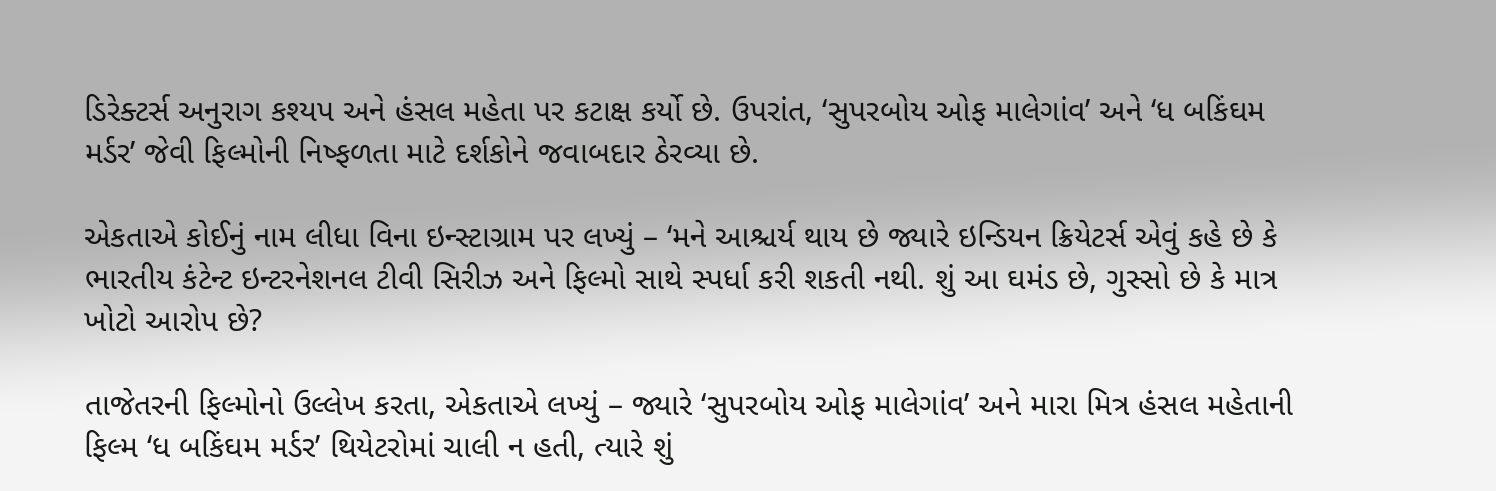ડિરેક્ટર્સ અનુરાગ કશ્યપ અને હંસલ મહેતા પર કટાક્ષ કર્યો છે. ઉપરાંત, ‘સુપરબોય ઓફ માલેગાંવ’ અને ‘ધ બકિંઘમ મર્ડર’ જેવી ફિલ્મોની નિષ્ફળતા માટે દર્શકોને જવાબદાર ઠેરવ્યા છે.

એકતાએ કોઈનું નામ લીધા વિના ઇન્સ્ટાગ્રામ પર લખ્યું – ‘મને આશ્ચર્ય થાય છે જ્યારે ઇન્ડિયન ક્રિયેટર્સ એવું કહે છે કે ભારતીય કંટેન્ટ ઇન્ટરનેશનલ ટીવી સિરીઝ અને ફિલ્મો સાથે સ્પર્ધા કરી શકતી નથી. શું આ ઘમંડ છે, ગુસ્સો છે કે માત્ર ખોટો આરોપ છે?

તાજેતરની ફિલ્મોનો ઉલ્લેખ કરતા, એકતાએ લખ્યું – જ્યારે ‘સુપરબોય ઓફ માલેગાંવ’ અને મારા મિત્ર હંસલ મહેતાની ફિલ્મ ‘ધ બકિંઘમ મર્ડર’ થિયેટરોમાં ચાલી ન હતી, ત્યારે શું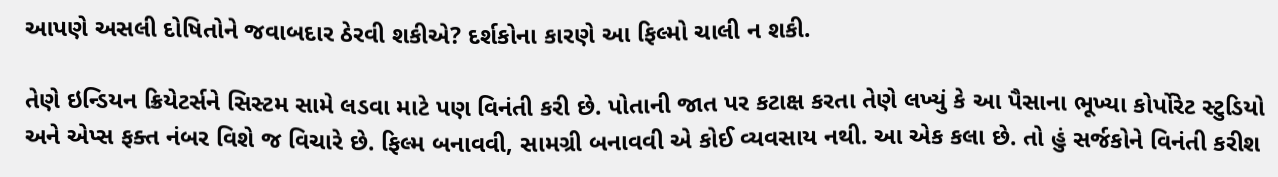આપણે અસલી દોષિતોને જવાબદાર ઠેરવી શકીએ? દર્શકોના કારણે આ ફિલ્મો ચાલી ન શકી.

તેણે ઇન્ડિયન ક્રિયેટર્સને સિસ્ટમ સામે લડવા માટે પણ વિનંતી કરી છે. પોતાની જાત પર કટાક્ષ કરતા તેણે લખ્યું કે આ પૈસાના ભૂખ્યા કોર્પોરેટ સ્ટુડિયો અને એપ્સ ફક્ત નંબર વિશે જ વિચારે છે. ફિલ્મ બનાવવી, સામગ્રી બનાવવી એ કોઈ વ્યવસાય નથી. આ એક કલા છે. તો હું સર્જકોને વિનંતી કરીશ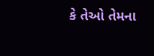કે તેઓ તેમના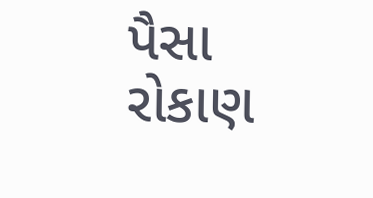પૈસા રોકાણ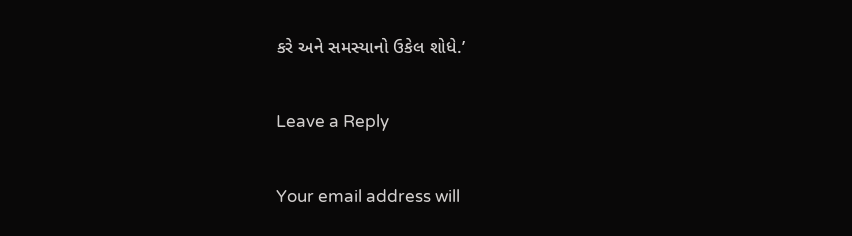કરે અને સમસ્યાનો ઉકેલ શોધે.’

Leave a Reply

Your email address will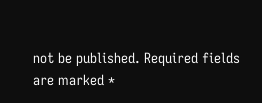not be published. Required fields are marked *